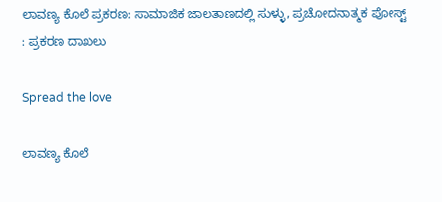ಲಾವಣ್ಯ ಕೊಲೆ ಪ್ರಕರಣ: ಸಾಮಾಜಿಕ ಜಾಲತಾಣದಲ್ಲಿ ಸುಳ್ಳು, ಪ್ರಚೋದನಾತ್ಮಕ ಪೋಸ್ಟ್ : ಪ್ರಕರಣ ದಾಖಲು

Spread the love

ಲಾವಣ್ಯ ಕೊಲೆ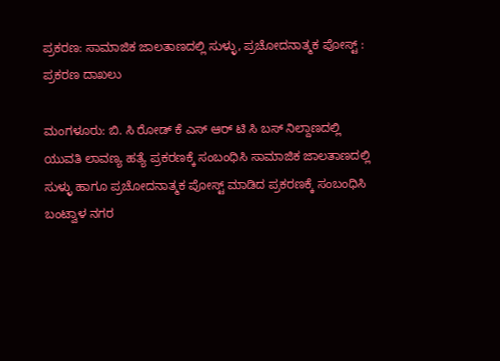ಪ್ರಕರಣ: ಸಾಮಾಜಿಕ ಜಾಲತಾಣದಲ್ಲಿ ಸುಳ್ಳು, ಪ್ರಚೋದನಾತ್ಮಕ ಪೋಸ್ಟ್ : ಪ್ರಕರಣ ದಾಖಲು

ಮಂಗಳೂರು: ಬಿ. ಸಿ ರೋಡ್ ಕೆ ಎಸ್ ಆರ್ ಟಿ ಸಿ ಬಸ್ ನಿಲ್ದಾಣದಲ್ಲಿ ಯುವತಿ ಲಾವಣ್ಯ ಹತ್ಯೆ ಪ್ರಕರಣಕ್ಕೆ ಸಂಬಂಧಿಸಿ ಸಾಮಾಜಿಕ ಜಾಲತಾಣದಲ್ಲಿ ಸುಳ್ಳು ಹಾಗೂ ಪ್ರಚೋದನಾತ್ಮಕ ಪೋಸ್ಟ್ ಮಾಡಿದ ಪ್ರಕರಣಕ್ಕೆ ಸಂಬಂಧಿಸಿ ಬಂಟ್ವಾಳ ನಗರ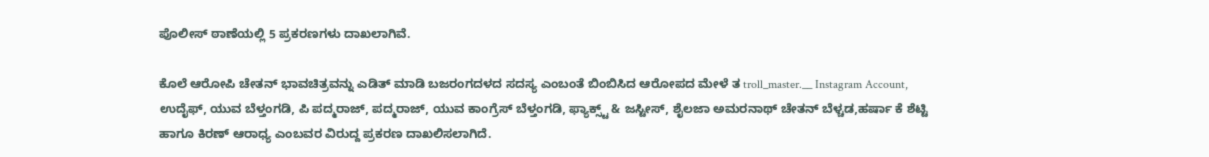ಪೊಲೀಸ್ ಠಾಣೆಯಲ್ಲಿ 5 ಪ್ರಕರಣಗಳು ದಾಖಲಾಗಿವೆ.

ಕೊಲೆ ಆರೋಪಿ ಚೇತನ್ ಭಾವಚಿತ್ರವನ್ನು ಎಡಿತ್ ಮಾಡಿ ಬಜರಂಗದಳದ ಸದಸ್ಯ ಎಂಬಂತೆ ಬಿಂಬಿಸಿದ ಆರೋಪದ ಮೇಳೆ ತ troll_master.__ Instagram Account, ಉದೈಫ್, ಯುವ ಬೆಳ್ತಂಗಡಿ, ಪಿ ಪದ್ಮರಾಜ್, ಪದ್ಮರಾಜ್, ಯುವ ಕಾಂಗ್ರೆಸ್ ಬೆಳ್ತಂಗಡಿ, ಫ್ಯಾಕ್ಸ್ಟ್ & ಜಸ್ಟೀಸ್, ಶೈಲಜಾ ಅಮರನಾಥ್ ಚೇತನ್ ಬೆಳ್ಚಡ,ಹರ್ಷಾ ಕೆ ಶೆಟ್ಟಿ ಹಾಗೂ ಕಿರಣ್ ಆರಾಧ್ಯ ಎಂಬವರ ವಿರುದ್ದ ಪ್ರಕರಣ ದಾಖಲಿಸಲಾಗಿದೆ.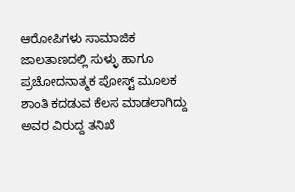ಆರೋಪಿಗಳು ಸಾಮಾಜಿಕ ಜಾಲತಾಣದಲ್ಲಿ ಸುಳ್ಳು ಹಾಗೂ ಪ್ರಚೋದನಾತ್ಮಕ ಪೋಸ್ಟ್ ಮೂಲಕ ಶಾಂತಿ ಕದಡುವ ಕೆಲಸ ಮಾಡಲಾಗಿದ್ದು ಅವರ ವಿರುದ್ದ ತನಿಖೆ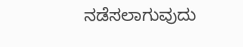ನಡೆಸಲಾಗುವುದು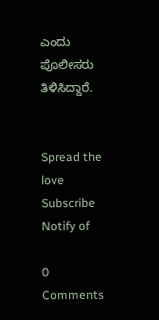ಎಂದು ಪೊಲೀಸರು ತಿಳಿಸಿದ್ದಾರೆ.


Spread the love
Subscribe
Notify of

0 Comments